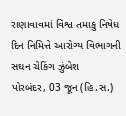રાણાવાવમાં વિશ્વ તમાકુ નિષેધ દિન નિમિત્તે આરોગ્ય વિભાગની સઘન ચેકિંગ ઝુંબેશ
પોરબંદર, 03 જૂન (હિ.સ.)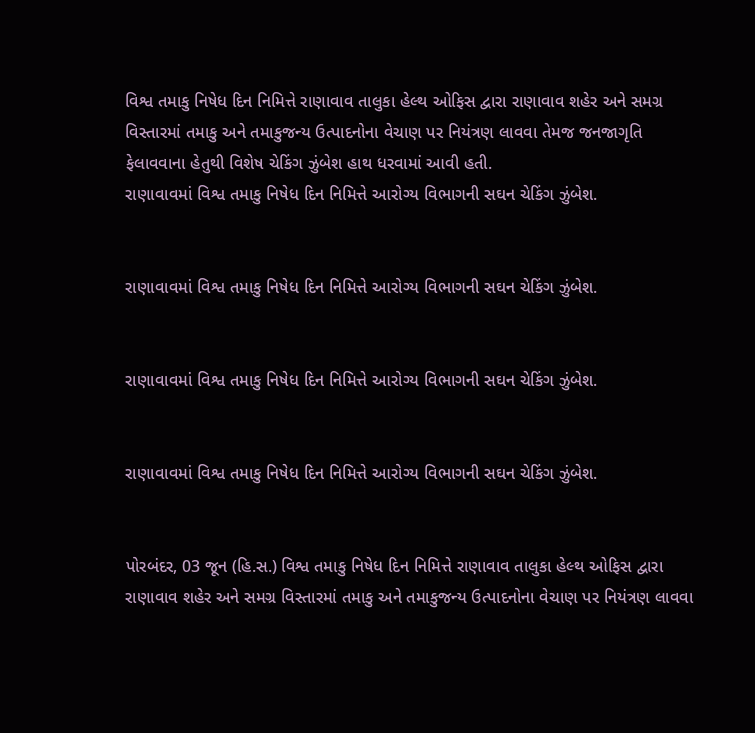વિશ્વ તમાકુ નિષેધ દિન નિમિત્તે રાણાવાવ તાલુકા હેલ્થ ઓફિસ દ્વારા રાણાવાવ શહેર અને સમગ્ર વિસ્તારમાં તમાકુ અને તમાકુજન્ય ઉત્પાદનોના વેચાણ પર નિયંત્રણ લાવવા તેમજ જનજાગૃતિ ફેલાવવાના હેતુથી વિશેષ ચેકિંગ ઝુંબેશ હાથ ધરવામાં આવી હતી.
રાણાવાવમાં વિશ્વ તમાકુ નિષેધ દિન નિમિત્તે આરોગ્ય વિભાગની સઘન ચેકિંગ ઝુંબેશ.


રાણાવાવમાં વિશ્વ તમાકુ નિષેધ દિન નિમિત્તે આરોગ્ય વિભાગની સઘન ચેકિંગ ઝુંબેશ.


રાણાવાવમાં વિશ્વ તમાકુ નિષેધ દિન નિમિત્તે આરોગ્ય વિભાગની સઘન ચેકિંગ ઝુંબેશ.


રાણાવાવમાં વિશ્વ તમાકુ નિષેધ દિન નિમિત્તે આરોગ્ય વિભાગની સઘન ચેકિંગ ઝુંબેશ.


પોરબંદર, 03 જૂન (હિ.સ.) વિશ્વ તમાકુ નિષેધ દિન નિમિત્તે રાણાવાવ તાલુકા હેલ્થ ઓફિસ દ્વારા રાણાવાવ શહેર અને સમગ્ર વિસ્તારમાં તમાકુ અને તમાકુજન્ય ઉત્પાદનોના વેચાણ પર નિયંત્રણ લાવવા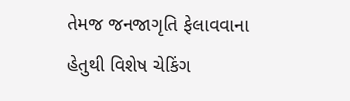તેમજ જનજાગૃતિ ફેલાવવાના હેતુથી વિશેષ ચેકિંગ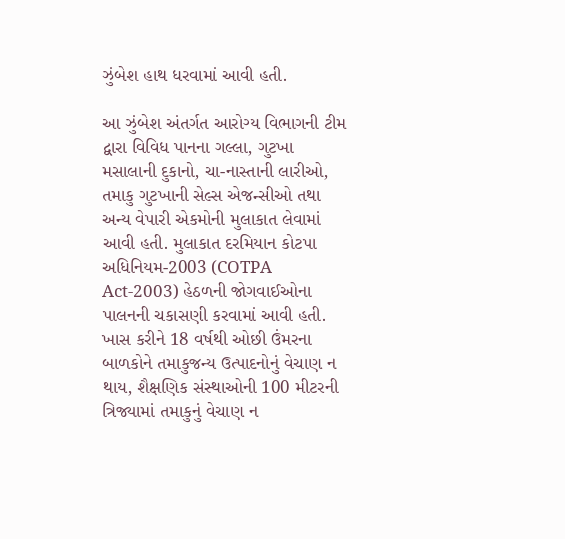ઝુંબેશ હાથ ધરવામાં આવી હતી.

આ ઝુંબેશ અંતર્ગત આરોગ્ય વિભાગની ટીમ દ્વારા વિવિધ પાનના ગલ્લા, ગુટખા મસાલાની દુકાનો, ચા-નાસ્તાની લારીઓ, તમાકુ ગુટખાની સેલ્સ એજન્સીઓ તથા અન્ય વેપારી એકમોની મુલાકાત લેવામાં આવી હતી. મુલાકાત દરમિયાન કોટપા અધિનિયમ-2003 (COTPA Act-2003) હેઠળની જોગવાઈઓના પાલનની ચકાસણી કરવામાં આવી હતી. ખાસ કરીને 18 વર્ષથી ઓછી ઉંમરના બાળકોને તમાકુજન્ય ઉત્પાદનોનું વેચાણ ન થાય, શૈક્ષણિક સંસ્થાઓની 100 મીટરની ત્રિજ્યામાં તમાકુનું વેચાણ ન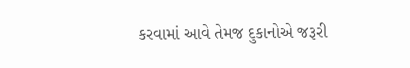કરવામાં આવે તેમજ દુકાનોએ જરૂરી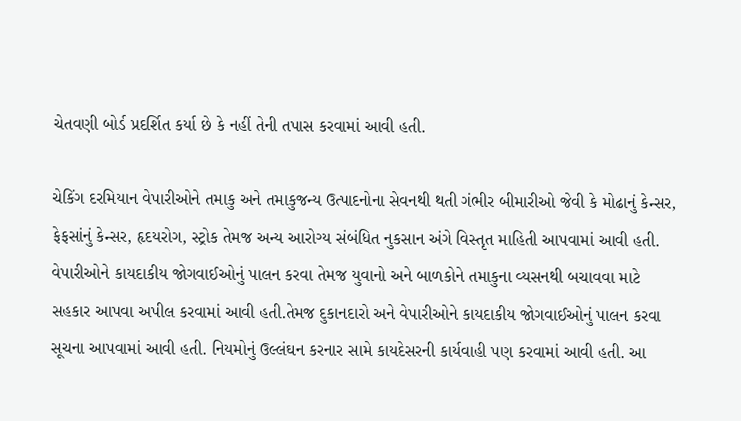ચેતવણી બોર્ડ પ્રદર્શિત કર્યા છે કે નહીં તેની તપાસ કરવામાં આવી હતી.

ચેકિંગ દરમિયાન વેપારીઓને તમાકુ અને તમાકુજન્ય ઉત્પાદનોના સેવનથી થતી ગંભીર બીમારીઓ જેવી કે મોઢાનું કેન્સર, ફેફસાંનું કેન્સર, હૃદયરોગ, સ્ટ્રોક તેમજ અન્ય આરોગ્ય સંબંધિત નુકસાન અંગે વિસ્તૃત માહિતી આપવામાં આવી હતી. વેપારીઓને કાયદાકીય જોગવાઈઓનું પાલન કરવા તેમજ યુવાનો અને બાળકોને તમાકુના વ્યસનથી બચાવવા માટે સહકાર આપવા અપીલ કરવામાં આવી હતી.તેમજ દુકાનદારો અને વેપારીઓને કાયદાકીય જોગવાઈઓનું પાલન કરવા સૂચના આપવામાં આવી હતી. નિયમોનું ઉલ્લંઘન કરનાર સામે કાયદેસરની કાર્યવાહી પણ કરવામાં આવી હતી. આ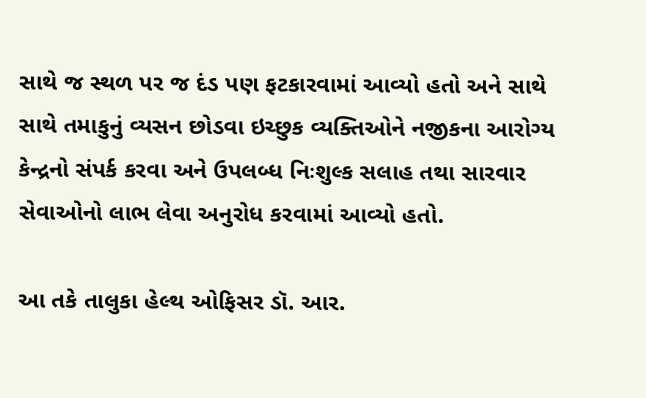સાથે જ સ્થળ પર જ દંડ પણ ફટકારવામાં આવ્યો હતો અને સાથે સાથે તમાકુનું વ્યસન છોડવા ઇચ્છુક વ્યક્તિઓને નજીકના આરોગ્ય કેન્દ્રનો સંપર્ક કરવા અને ઉપલબ્ધ નિઃશુલ્ક સલાહ તથા સારવાર સેવાઓનો લાભ લેવા અનુરોધ કરવામાં આવ્યો હતો.

આ તકે તાલુકા હેલ્થ ઓફિસર ડૉ. આર.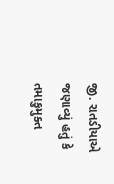જી. રાતડીયાએ જણાવ્યું હતું કે તમાકુમુક્ત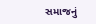સમાજનું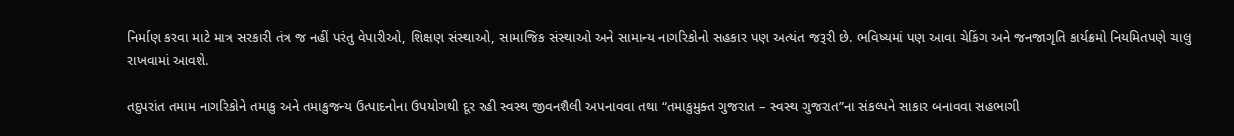નિર્માણ કરવા માટે માત્ર સરકારી તંત્ર જ નહીં પરંતુ વેપારીઓ, શિક્ષણ સંસ્થાઓ, સામાજિક સંસ્થાઓ અને સામાન્ય નાગરિકોનો સહકાર પણ અત્યંત જરૂરી છે. ભવિષ્યમાં પણ આવા ચેકિંગ અને જનજાગૃતિ કાર્યક્રમો નિયમિતપણે ચાલુ રાખવામાં આવશે.

તદુપરાંત તમામ નાગરિકોને તમાકુ અને તમાકુજન્ય ઉત્પાદનોના ઉપયોગથી દૂર રહી સ્વસ્થ જીવનશૈલી અપનાવવા તથા “તમાકુમુક્ત ગુજરાત – સ્વસ્થ ગુજરાત”ના સંકલ્પને સાકાર બનાવવા સહભાગી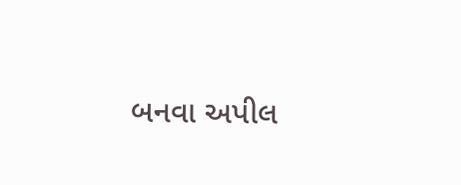બનવા અપીલ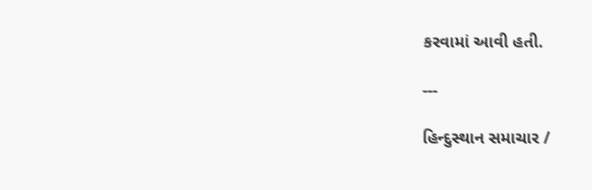કરવામાં આવી હતી.

---

હિન્દુસ્થાન સમાચાર /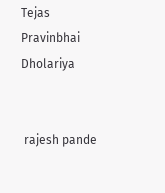Tejas Pravinbhai Dholariya


 rajesh pande